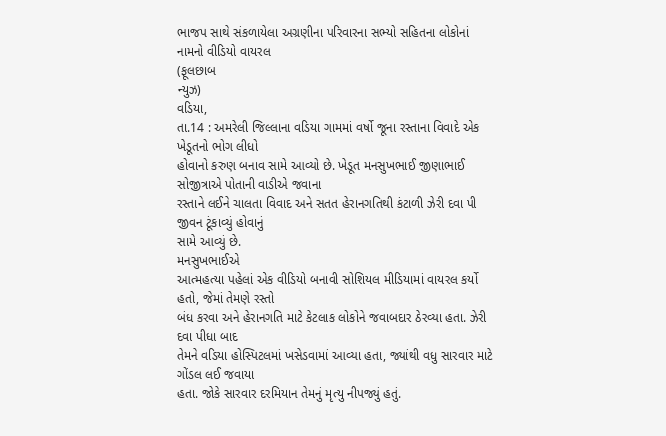ભાજપ સાથે સંકળાયેલા અગ્રણીના પરિવારના સભ્યો સહિતના લોકોનાં નામનો વીડિયો વાયરલ
(ફૂલછાબ
ન્યુઝ)
વડિયા,
તા.14 : અમરેલી જિલ્લાના વડિયા ગામમાં વર્ષો જૂના રસ્તાના વિવાદે એક ખેડૂતનો ભોગ લીધો
હોવાનો કરુણ બનાવ સામે આવ્યો છે. ખેડૂત મનસુખભાઈ જીણાભાઈ સોજીત્રાએ પોતાની વાડીએ જવાના
રસ્તાને લઈને ચાલતા વિવાદ અને સતત હેરાનગતિથી કંટાળી ઝેરી દવા પી જીવન ટૂંકાવ્યું હોવાનું
સામે આવ્યું છે.
મનસુખભાઈએ
આત્મહત્યા પહેલાં એક વીડિયો બનાવી સોશિયલ મીડિયામાં વાયરલ કર્યો હતો, જેમાં તેમણે રસ્તો
બંધ કરવા અને હેરાનગતિ માટે કેટલાક લોકોને જવાબદાર ઠેરવ્યા હતા. ઝેરી દવા પીધા બાદ
તેમને વડિયા હોસ્પિટલમાં ખસેડવામાં આવ્યા હતા, જ્યાંથી વધુ સારવાર માટે ગોંડલ લઈ જવાયા
હતા. જોકે સારવાર દરમિયાન તેમનું મૃત્યુ નીપજ્યું હતું.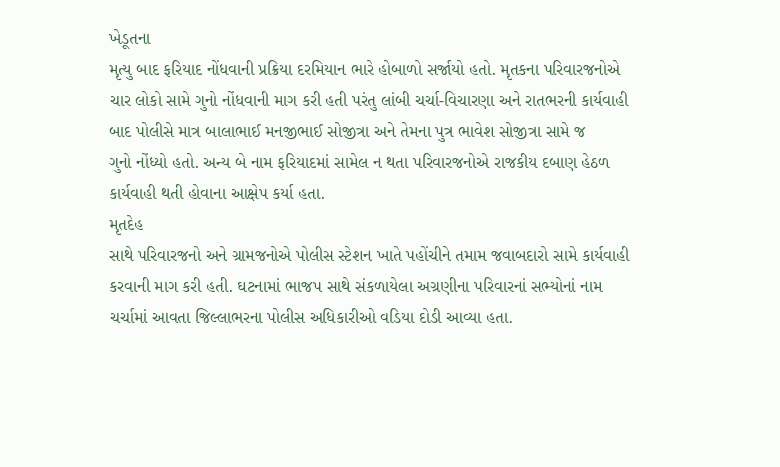ખેડૂતના
મૃત્યુ બાદ ફરિયાદ નોંધવાની પ્રક્રિયા દરમિયાન ભારે હોબાળો સર્જાયો હતો. મૃતકના પરિવારજનોએ
ચાર લોકો સામે ગુનો નોંધવાની માગ કરી હતી પરંતુ લાંબી ચર્ચા-વિચારણા અને રાતભરની કાર્યવાહી
બાદ પોલીસે માત્ર બાલાભાઈ મનજીભાઈ સોજીત્રા અને તેમના પુત્ર ભાવેશ સોજીત્રા સામે જ
ગુનો નોંધ્યો હતો. અન્ય બે નામ ફરિયાદમાં સામેલ ન થતા પરિવારજનોએ રાજકીય દબાણ હેઠળ
કાર્યવાહી થતી હોવાના આક્ષેપ કર્યા હતા.
મૃતદેહ
સાથે પરિવારજનો અને ગ્રામજનોએ પોલીસ સ્ટેશન ખાતે પહોંચીને તમામ જવાબદારો સામે કાર્યવાહી
કરવાની માગ કરી હતી. ઘટનામાં ભાજપ સાથે સંકળાયેલા અગ્રણીના પરિવારનાં સભ્યોનાં નામ
ચર્ચામાં આવતા જિલ્લાભરના પોલીસ અધિકારીઓ વડિયા દોડી આવ્યા હતા.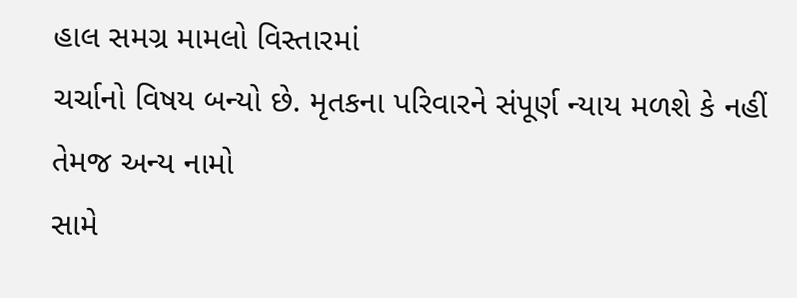હાલ સમગ્ર મામલો વિસ્તારમાં
ચર્ચાનો વિષય બન્યો છે. મૃતકના પરિવારને સંપૂર્ણ ન્યાય મળશે કે નહીં તેમજ અન્ય નામો
સામે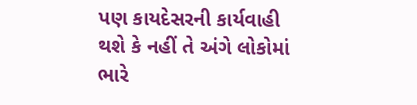પણ કાયદેસરની કાર્યવાહી થશે કે નહીં તે અંગે લોકોમાં ભારે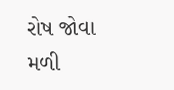રોષ જોવા મળી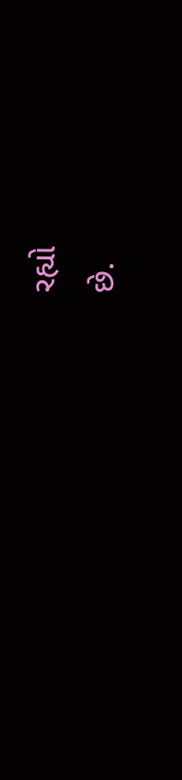રહ્યો
છે.